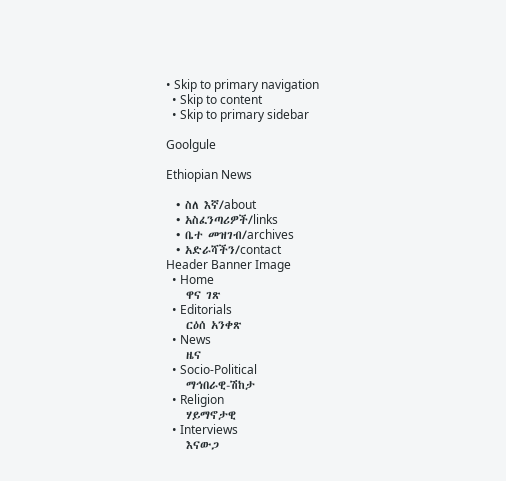• Skip to primary navigation
  • Skip to content
  • Skip to primary sidebar

Goolgule

Ethiopian News

  • ስለ እኛ/about
  • አስፈንጣሪዎች/links
  • ቤተ መዝገብ/archives
  • አድራሻችን/contact
Header Banner Image
  • Home
    ዋና ገጽ
  • Editorials
    ርዕሰ አንቀጽ
  • News
    ዜና
  • Socio-Political
    ማኅበራዊ-ሽከታ
  • Religion
    ሃይማኖታዊ
  • Interviews
    እናውጋ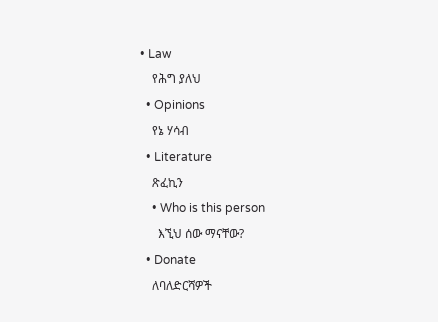• Law
    የሕግ ያለህ
  • Opinions
    የኔ ሃሳብ
  • Literature
    ጽፈኪን
    • Who is this person
      እኚህ ሰው ማናቸው?
  • Donate
    ለባለድርሻዎች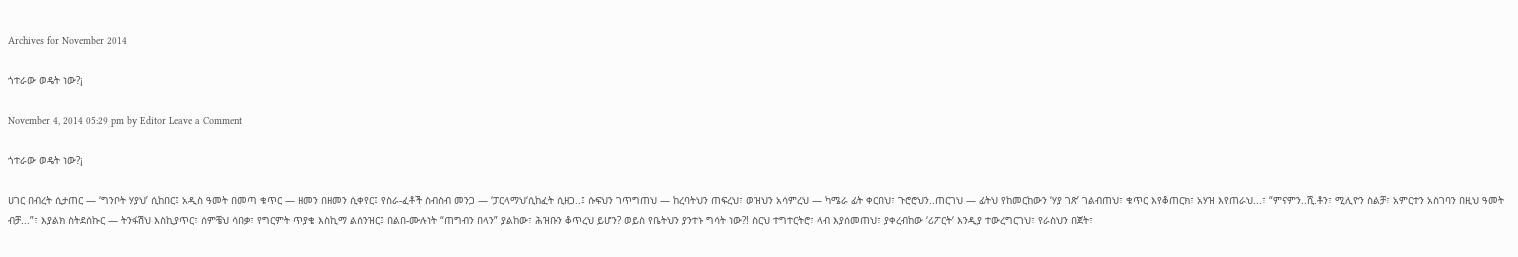Archives for November 2014

ጎተራው ወዴት ነው?¡

November 4, 2014 05:29 pm by Editor Leave a Comment

ጎተራው ወዴት ነው?¡

ሀገር በብረት ሲታጠር — ‘ግንቦት ሃያህ’ ሲከበር፤ አዲስ ዓመት በመጣ ቁጥር — ዘመን በዘመን ሲቀየር፤ የስራ-ፈቶች ስብስብ መንጋ — ‘ፓርላማህ‘ሲከፈት ሲዘጋ..፤ ሱፍህን ገጥግጠህ — ከረባትህን ጠፍረህ፣ ወዝህን አሳምረህ — ካሜራ ፊት ቀርበህ፣ ጉሮሮህን..ጠርገህ — ፊትህ የከመርከውን ‘ሃያ ገጽ’ ገልብጠህ፣ ቁጥር እየቆጠርክ፣ አሃዝ እየጠራህ...፣ “ምናምን..ሺ.ቶን፣ ሚሊዮን ስልቻ፣ አምርተን አስገባን በዚህ ዓመት ብቻ...”፣ እያልክ ስትደሰኩር — ትንፋሽህ እስኪያጥር፣ ሰምቼህ ሳበቃ፣ የግርምት ጥያቄ እስኪማ ልሰንዝር፤ በልበ-ሙሉነት “ጠግብን በላን” ያልከው፣ ሕዝቡን ቆጥረህ ይሆን? ወይስ የቤትህን ያንተኑ ግሳት ነው?! ስርህ ተግተርትሮ፣ ላብ እያሰመጠህ፣ ያቀረብከው ‘ሪፖርት‘ እንዲያ ተውረግርገህ፣ የራስህን በጀት፣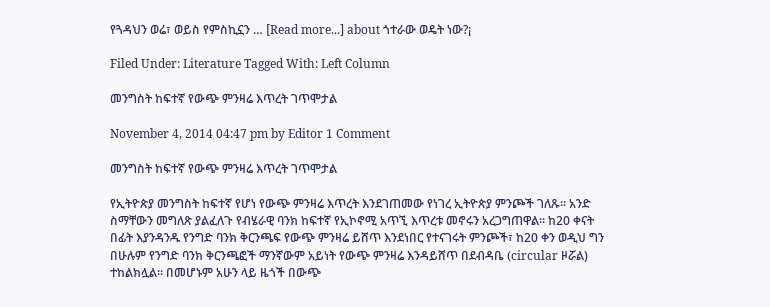የጓዳህን ወሬ፣ ወይስ የምስኪኗን … [Read more...] about ጎተራው ወዴት ነው?¡

Filed Under: Literature Tagged With: Left Column

መንግስት ከፍተኛ የውጭ ምንዛሬ እጥረት ገጥሞታል

November 4, 2014 04:47 pm by Editor 1 Comment

መንግስት ከፍተኛ የውጭ ምንዛሬ እጥረት ገጥሞታል

የኢትዮጵያ መንግስት ከፍተኛ የሆነ የውጭ ምንዛሬ እጥረት እንደገጠመው የነገረ ኢትዮጵያ ምንጮች ገለጹ፡፡ አንድ ስማቸውን መግለጽ ያልፈለጉ የብሄራዊ ባንክ ከፍተኛ የኢኮኖሚ አጥኚ እጥረቱ መኖሩን አረጋግጠዋል፡፡ ከ20 ቀናት በፊት እያንዳንዱ የንግድ ባንክ ቅርንጫፍ የውጭ ምንዛሬ ይሸጥ እንደነበር የተናገሩት ምንጮች፣ ከ20 ቀን ወዲህ ግን በሁሉም የንግድ ባንክ ቅርንጫፎች ማንኛውም አይነት የውጭ ምንዛሬ እንዳይሸጥ በደብዳቤ (circular ዞሯል) ተከልክሏል፡፡ በመሆኑም አሁን ላይ ዜጎች በውጭ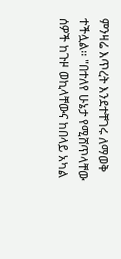ምንዛሬ እጥረት እንደተቸገሩ ለማወቅ ተችሏል፡፡ "በተለየ ሁኔታ የሚሸጥላቸው ሰዎች ከጉዞ ወኪላቸውና ከበላይ አካል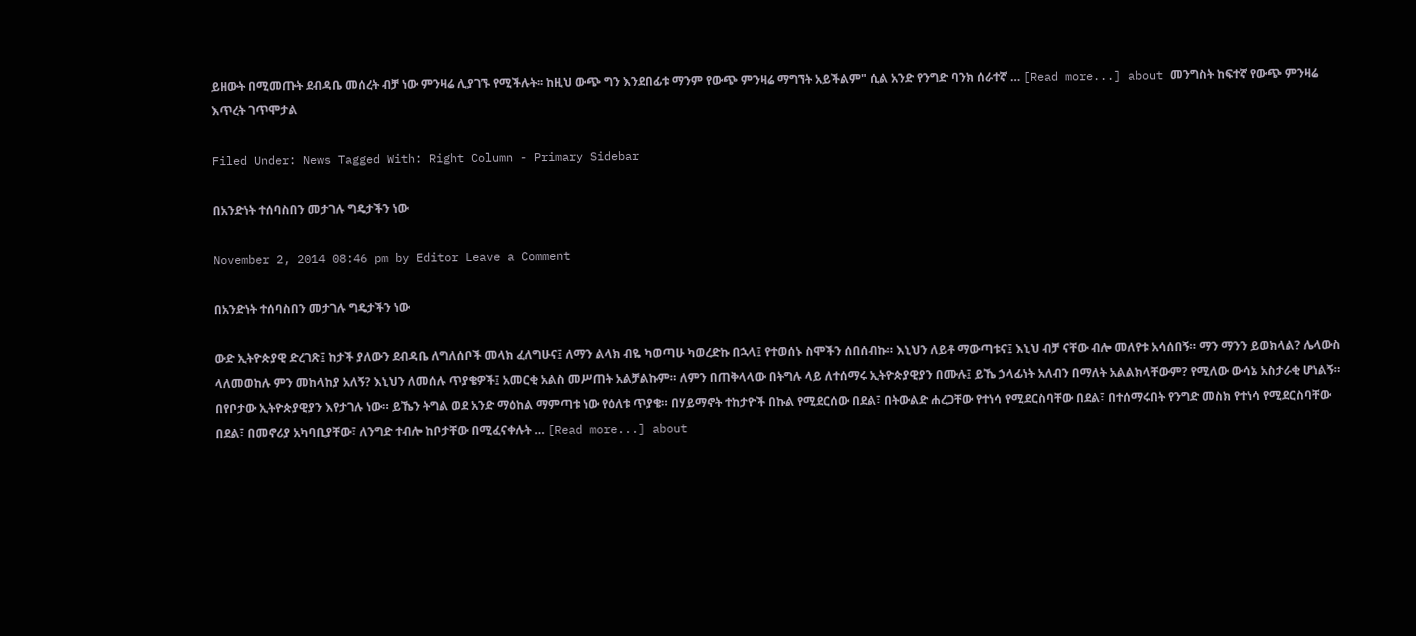ይዘውት በሚመጡት ደብዳቤ መሰረት ብቻ ነው ምንዛሬ ሊያገኙ የሚችሉት፡፡ ከዚህ ውጭ ግን እንደበፊቱ ማንም የውጭ ምንዛሬ ማግኘት አይችልም" ሲል አንድ የንግድ ባንክ ሰራተኛ … [Read more...] about መንግስት ከፍተኛ የውጭ ምንዛሬ እጥረት ገጥሞታል

Filed Under: News Tagged With: Right Column - Primary Sidebar

በአንድነት ተሰባስበን መታገሉ ግዴታችን ነው

November 2, 2014 08:46 pm by Editor Leave a Comment

በአንድነት ተሰባስበን መታገሉ ግዴታችን ነው

ውድ ኢትዮጵያዊ ድረገጽ፤ ከታች ያለውን ደብዳቤ ለግለሰቦች መላክ ፈለግሁና፤ ለማን ልላክ ብዬ ካወጣሁ ካወረድኩ በኋላ፤ የተወሰኑ ስሞችን ሰበሰብኩ። እኒህን ለይቶ ማውጣቱና፤ እኒህ ብቻ ናቸው ብሎ መለየቱ አሳሰበኝ። ማን ማንን ይወክላል? ሌላውስ ላለመወከሉ ምን መከላከያ አለኝ? እኒህን ለመሰሉ ጥያቄዎች፤ አመርቂ አልስ መሥጠት አልቻልኩም። ለምን በጠቅላላው በትግሉ ላይ ለተሰማሩ ኢትዮጵያዊያን በሙሉ፤ ይኼ ኃላፊነት አለብን በማለት አልልክላቸውም? የሚለው ውሳኔ አስታራቂ ሆነልኝ። በየቦታው ኢትዮጵያዊያን እየታገሉ ነው። ይኼን ትግል ወደ አንድ ማዕከል ማምጣቱ ነው የዕለቱ ጥያቄ። በሃይማኖት ተከታዮች በኩል የሚደርሰው በደል፣ በትውልድ ሐረጋቸው የተነሳ የሚደርስባቸው በደል፣ በተሰማሩበት የንግድ መስክ የተነሳ የሚደርስባቸው በደል፣ በመኖሪያ አካባቢያቸው፣ ለንግድ ተብሎ ከቦታቸው በሚፈናቀሉት … [Read more...] about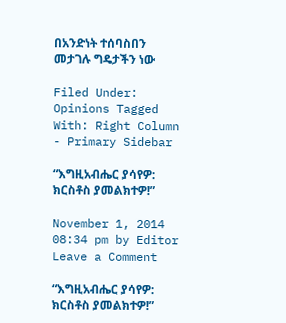በአንድነት ተሰባስበን መታገሉ ግዴታችን ነው

Filed Under: Opinions Tagged With: Right Column - Primary Sidebar

“እግዚአብሔር ያሳየዎ: ክርስቶስ ያመልክተዎ!”

November 1, 2014 08:34 pm by Editor Leave a Comment

“እግዚአብሔር ያሳየዎ: ክርስቶስ ያመልክተዎ!”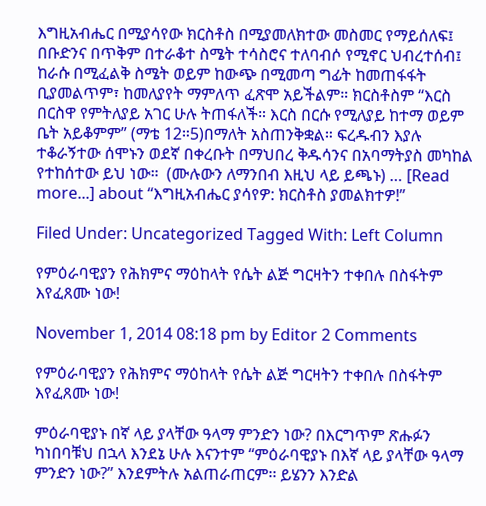እግዚአብሔር በሚያሳየው ክርስቶስ በሚያመለክተው መስመር የማይሰለፍ፤ በቡድንና በጥቅም በተራቆተ ስሜት ተሳስሮና ተለባብሶ የሚኖር ህብረተሰብ፤ ከራሱ በሚፈልቅ ስሜት ወይም ከውጭ በሚመጣ ግፊት ከመጠፋፋት ቢያመልጥም፣ ከመለያየት ማምለጥ ፈጽሞ አይችልም። ክርስቶስም “እርስ በርስዋ የምትለያይ አገር ሁሉ ትጠፋለች። እርስ በርሱ የሚለያይ ከተማ ወይም ቤት አይቆምም” (ማቴ 12።5)በማለት አስጠንቅቋል። ፍረዱብን እያሉ ተቆራኝተው ሰሞኑን ወደኛ በቀረቡት በማህበረ ቅዱሳንና በአባማትያስ መካከል የተከሰተው ይህ ነው።  (ሙሉውን ለማንበብ እዚህ ላይ ይጫኑ) … [Read more...] about “እግዚአብሔር ያሳየዎ: ክርስቶስ ያመልክተዎ!”

Filed Under: Uncategorized Tagged With: Left Column

የምዕራባዊያን የሕክምና ማዕከላት የሴት ልጅ ግርዛትን ተቀበሉ በስፋትም እየፈጸሙ ነው!

November 1, 2014 08:18 pm by Editor 2 Comments

የምዕራባዊያን የሕክምና ማዕከላት የሴት ልጅ ግርዛትን ተቀበሉ በስፋትም እየፈጸሙ ነው!

ምዕራባዊያኑ በኛ ላይ ያላቸው ዓላማ ምንድን ነው? በእርግጥም ጽሑፉን ካነበባቹህ በኋላ እንደኔ ሁሉ እናንተም “ምዕራባዊያኑ በእኛ ላይ ያላቸው ዓላማ ምንድን ነው?” እንደምትሉ አልጠራጠርም፡፡ ይሄንን እንድል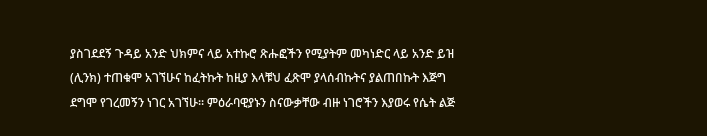ያስገደደኝ ጉዳይ አንድ ህክምና ላይ አተኩሮ ጽሑፎችን የሚያትም መካነድር ላይ አንድ ይዝ (ሊንክ) ተጠቁሞ አገኘሁና ከፈትኩት ከዚያ እላቹህ ፈጽሞ ያላሰብኩትና ያልጠበኩት እጅግ ደግሞ የገረመኝን ነገር አገኘሁ፡፡ ምዕራባዊያኑን ስናውቃቸው ብዙ ነገሮችን እያወሩ የሴት ልጅ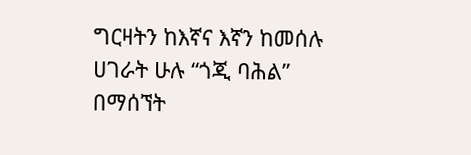ግርዛትን ከእኛና እኛን ከመሰሉ ሀገራት ሁሉ “ጎጂ ባሕል” በማሰኘት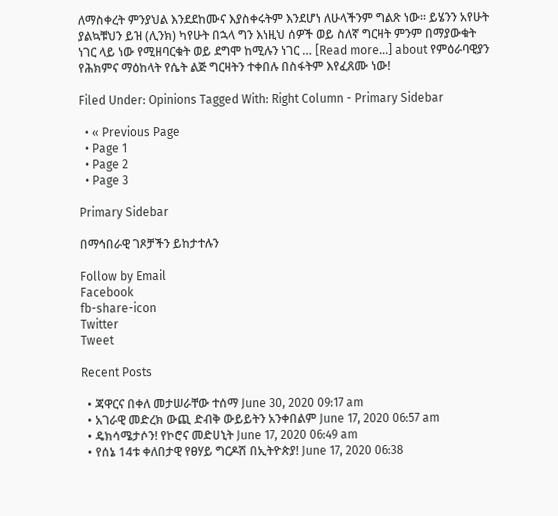ለማስቀረት ምንያህል እንደደከሙና እያስቀሩትም እንደሆነ ለሁላችንም ግልጽ ነው፡፡ ይሄንን አየሁት ያልኳቹህን ይዝ (ሊንክ) ካየሁት በኋላ ግን እነዚህ ሰዎች ወይ ስለኛ ግርዛት ምንም በማያውቁት ነገር ላይ ነው የሚዘባርቁት ወይ ደግሞ ከሚሉን ነገር … [Read more...] about የምዕራባዊያን የሕክምና ማዕከላት የሴት ልጅ ግርዛትን ተቀበሉ በስፋትም እየፈጸሙ ነው!

Filed Under: Opinions Tagged With: Right Column - Primary Sidebar

  • « Previous Page
  • Page 1
  • Page 2
  • Page 3

Primary Sidebar

በማኅበራዊ ገጾቻችን ይከታተሉን

Follow by Email
Facebook
fb-share-icon
Twitter
Tweet

Recent Posts

  • ጃዋርና በቀለ መታሠራቸው ተሰማ June 30, 2020 09:17 am
  • አገራዊ መድረክ ውጪ ድብቅ ውይይትን አንቀበልም June 17, 2020 06:57 am
  • ዴክሳሜታሶን! የኮሮና መድሀኒት June 17, 2020 06:49 am
  • የሰኔ 14ቱ ቀለበታዊ የፀሃይ ግርዶሽ በኢትዮጵያ! June 17, 2020 06:38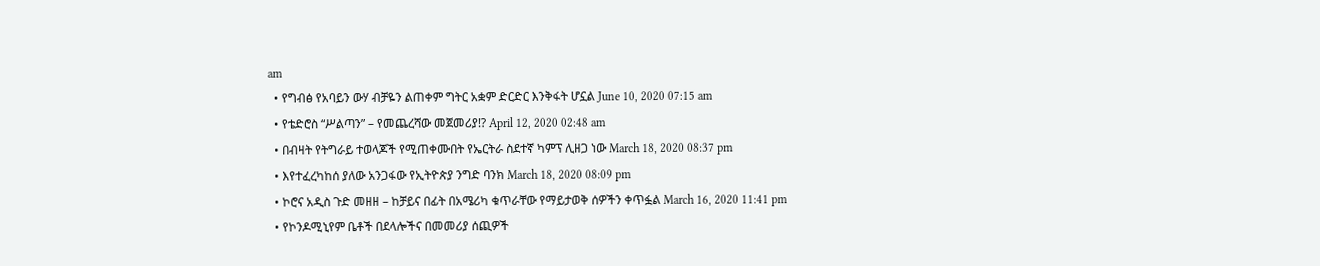am
  • የግብፅ የአባይን ውሃ ብቻዬን ልጠቀም ግትር አቋም ድርድር እንቅፋት ሆኗል June 10, 2020 07:15 am
  • የቴድሮስ “ሥልጣን” – የመጨረሻው መጀመሪያ!? April 12, 2020 02:48 am
  • በብዛት የትግራይ ተወላጆች የሚጠቀሙበት የኤርትራ ስደተኛ ካምፕ ሊዘጋ ነው March 18, 2020 08:37 pm
  • እየተፈረካከሰ ያለው አንጋፋው የኢትዮጵያ ንግድ ባንክ March 18, 2020 08:09 pm
  • ኮሮና አዲስ ጉድ መዘዘ – ከቻይና በፊት በአሜሪካ ቁጥራቸው የማይታወቅ ሰዎችን ቀጥፏል March 16, 2020 11:41 pm
  • የኮንዶሚኒየም ቤቶች በደላሎችና በመመሪያ ሰጪዎች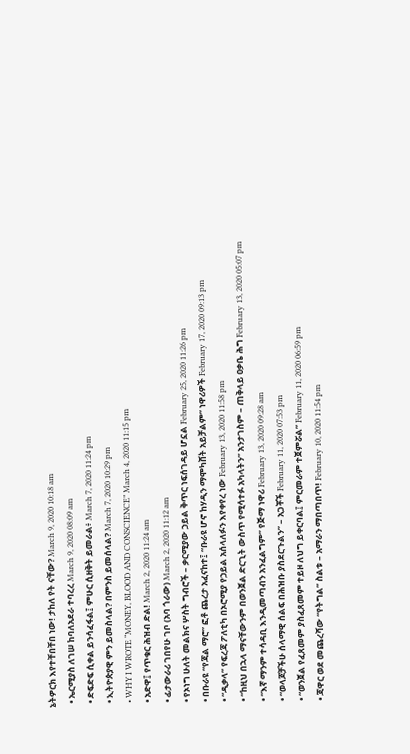ኔትዎርክ እየተቸበቸበ ነው! ታከለ የት ናቸው? March 9, 2020 10:18 am
  • ኤርሚያስ ለገሠ ከባለአደራ ተባረረ March 9, 2020 08:09 am
  • ድፍድፍ ሲቀል ይንሳፈፋል፤ ምሁር ሲዘቅት ይመራል፥ March 7, 2020 11:24 pm
  • ኢትዮጵያዊ ምን ይመስላል? በምንስ ይመሰላል? March 7, 2020 10:29 pm
  • WHY I WROTE “MONEY, BLOOD AND CONSCIENCE” March 4, 2020 11:15 pm
  • አድዋ፤ የጥቁር ሕዝብ ድል! March 2, 2020 11:24 am
  • ፊታውራሪ ገበየሁ ገቦ (አባ ጎራው) March 2, 2020 11:12 am
  • የኦነግ ሁለት መልክና ሦስት ግብሮች – ቃርሚያው ኃይል ቅጥር ነፍሰገዳይ ሆኗል February 25, 2020 11:26 pm
  • በቡራዩ “የጃል ማሮ” ፎቶ ጨረታ አፈናከተ፤ “ቡራዩ ሆኖ ከሃዲን ማሞካሸት አይቻልም” ነዋሪዎች February 17, 2020 09:13 pm
  • “ዲቃላ” የፍረጃ ፖለቲካ በኦሮሚያ የኃይል አሰላለፉን እየቀየረ ነው February 13, 2020 11:58 pm
  • “ከዚህ በኋላ ማናቸውንም በወንጀል ድርጊት ውስጥ የሚሳተፉ አካላትን” አንታገስም – ጠቅላይ ዐቃቤ ሕግ February 13, 2020 05:07 pm
  • “እኛ ማንም ተሳዳቢ እንዲመጣብን አንፈልግም” የጅማ ነዋሪ February 13, 2020 09:28 am
  • “ወላጆቻችሁ ሰላማዊ ሰልፍ በሕዝቡ ያስደርጉልን” – አጋቾች February 11, 2020 07:53 pm
  • “ወንጀል የፈጸመም ያስፈጸመም ተይዞ ለህግ ይቀርባል፤ ምርመራም ተጀምሯል” February 11, 2020 06:59 pm
  • ጃዋር ወደ መጨረሻው “የትግል” ስልቱ – አማራን ማበጣበጥ! February 10, 2020 11:54 pm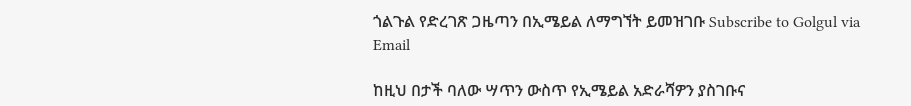ጎልጉል የድረገጽ ጋዜጣን በኢሜይል ለማግኘት ይመዝገቡ Subscribe to Golgul via Email

ከዚህ በታች ባለው ሣጥን ውስጥ የኢሜይል አድራሻዎን ያስገቡና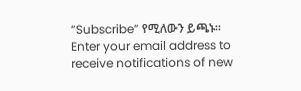“Subscribe” የሚለውን ይጫኑ፡፡
Enter your email address to receive notifications of new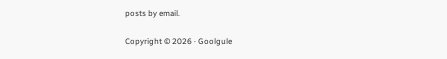posts by email.

Copyright © 2026 · Goolgule